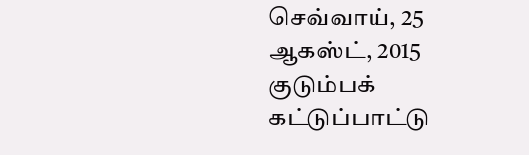செவ்வாய், 25 ஆகஸ்ட், 2015
குடும்பக் கட்டுப்பாட்டு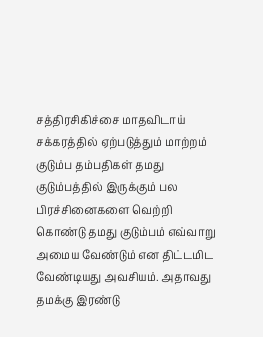சத்திரசிகிச்சை மாதவிடாய் சக்கரத்தில் ஏற்படுத்தும் மாற்றம்
குடும்ப தம்பதிகள் தமது குடும்பத்தில் இருக்கும் பல பிரச்சினைகளை வெற்றி கொண்டு தமது குடும்பம் எவ்வாறு அமைய வேண்டும் என திட்டமிட வேண்டியது அவசியம். அதாவது தமக்கு இரண்டு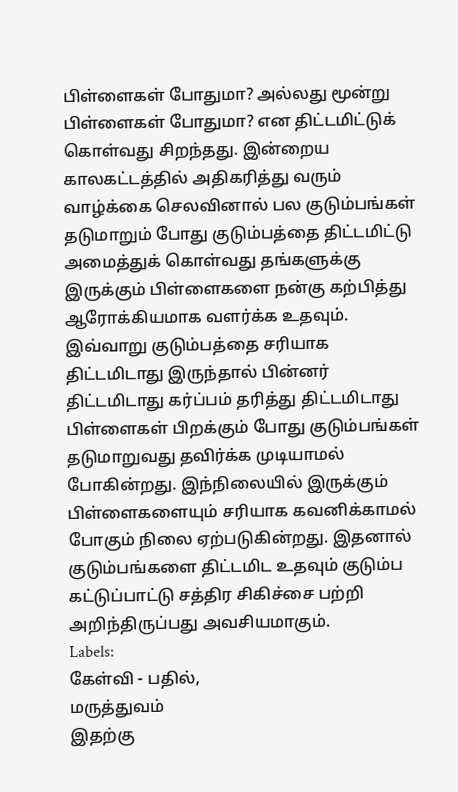பிள்ளைகள் போதுமா? அல்லது மூன்று பிள்ளைகள் போதுமா? என திட்டமிட்டுக் கொள்வது சிறந்தது. இன்றைய காலகட்டத்தில் அதிகரித்து வரும் வாழ்க்கை செலவினால் பல குடும்பங்கள் தடுமாறும் போது குடும்பத்தை திட்டமிட்டு அமைத்துக் கொள்வது தங்களுக்கு இருக்கும் பிள்ளைகளை நன்கு கற்பித்து ஆரோக்கியமாக வளர்க்க உதவும். இவ்வாறு குடும்பத்தை சரியாக திட்டமிடாது இருந்தால் பின்னர் திட்டமிடாது கர்ப்பம் தரித்து திட்டமிடாது பிள்ளைகள் பிறக்கும் போது குடும்பங்கள் தடுமாறுவது தவிர்க்க முடியாமல் போகின்றது. இந்நிலையில் இருக்கும் பிள்ளைகளையும் சரியாக கவனிக்காமல் போகும் நிலை ஏற்படுகின்றது. இதனால் குடும்பங்களை திட்டமிட உதவும் குடும்ப கட்டுப்பாட்டு சத்திர சிகிச்சை பற்றி அறிந்திருப்பது அவசியமாகும்.
Labels:
கேள்வி - பதில்,
மருத்துவம்
இதற்கு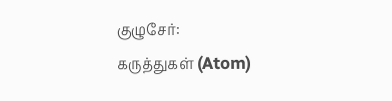குழுசேர்:
கருத்துகள் (Atom)